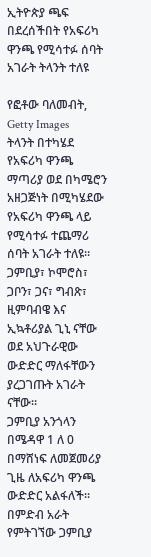ኢትዮጵያ ጫፍ በደረሰችበት የአፍሪካ ዋንጫ የሚሳተፉ ሰባት አገራት ትላንት ተለዩ

የፎቶው ባለመብት, Getty Images
ትላንት በተካሄደ የአፍሪካ ዋንጫ ማጣሪያ ወደ በካሜሮን አዘጋጅነት በሚካሄደው የአፍሪካ ዋንጫ ላይ የሚሳተፉ ተጨማሪ ሰባት አገራት ተለዩ።
ጋምቢያ፣ ኮሞሮስ፣ ጋቦን፣ ጋና፣ ግብጽ፣ ዚምባብዌ እና ኢኳቶሪያል ጊኒ ናቸው ወደ አህጉራዊው ውድድር ማለፋቸውን ያረጋገጡት አገራት ናቸው።
ጋምቢያ አንጎላን በሜዳዋ 1 ለ 0 በማሸነፍ ለመጀመሪያ ጊዜ ለአፍሪካ ዋንጫ ውድድር አልፋለች።
በምድብ አራት የምትገኘው ጋምቢያ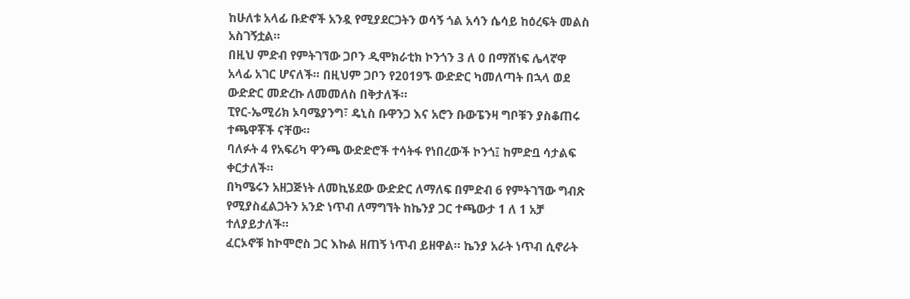ከሁለቱ አላፊ ቡድኖች አንዷ የሚያደርጋትን ወሳኝ ጎል አሳን ሴሳይ ከዕረፍት መልስ አስገኝቷል።
በዚህ ምድብ የምትገኘው ጋቦን ዲሞክራቲክ ኮንጎን 3 ለ 0 በማሸነፍ ሌላኛዋ አላፊ አገር ሆናለች። በዚህም ጋቦን የ2019ኙ ውድድር ካመለጣት በኋላ ወደ ውድድር መድረኩ ለመመለስ በቅታለች።
ፒየር-ኤሚሪክ ኦባሜያንግ፣ ዴኒስ ቡዋንጋ እና አሮን ቡውፔንዛ ግቦቹን ያስቆጠሩ ተጫዋቾች ናቸው።
ባለፉት 4 የአፍሪካ ዋንጫ ውድድሮች ተሳትፋ የነበረውች ኮንጎ፤ ከምድቧ ሳታልፍ ቀርታለች።
በካሜሩን አዘጋጅነት ለመኪሄደው ውድድር ለማለፍ በምድብ 6 የምትገኘው ግብጽ የሚያስፈልጋትን አንድ ነጥብ ለማግኘት ከኬንያ ጋር ተጫውታ 1 ለ 1 አቻ ተለያይታለች።
ፈርኦኖቹ ከኮሞሮስ ጋር እኩል ዘጠኝ ነጥብ ይዘዋል። ኬንያ አራት ነጥብ ሲኖራት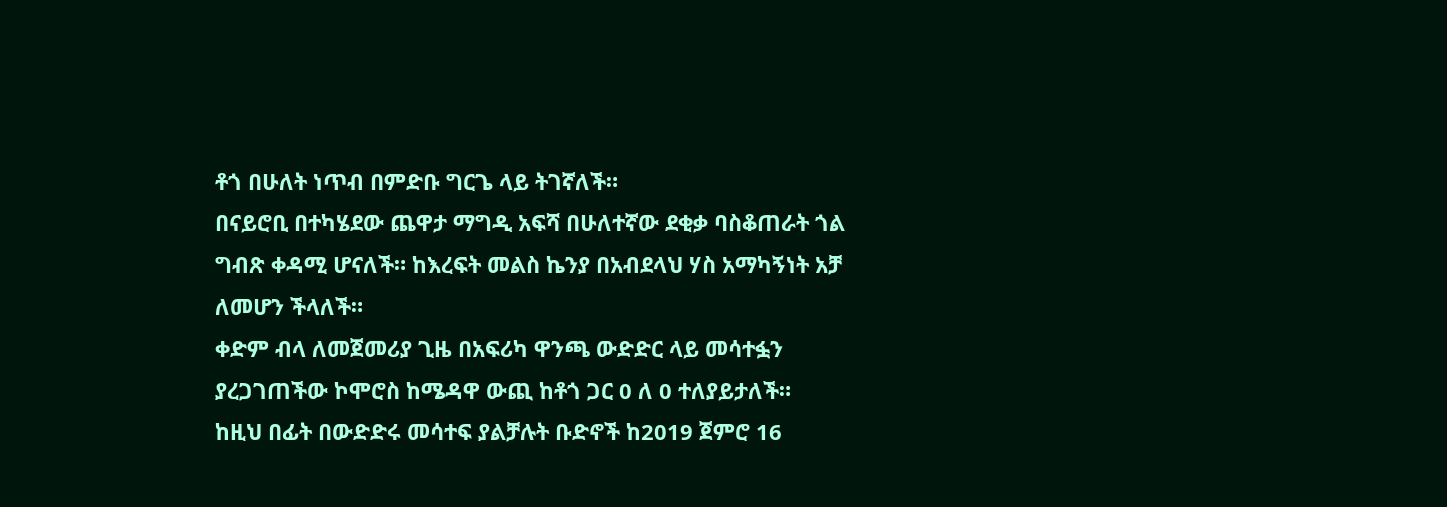ቶጎ በሁለት ነጥብ በምድቡ ግርጌ ላይ ትገኛለች።
በናይሮቢ በተካሄደው ጨዋታ ማግዲ አፍሻ በሁለተኛው ደቂቃ ባስቆጠራት ጎል ግብጽ ቀዳሚ ሆናለች። ከእረፍት መልስ ኬንያ በአብደላህ ሃስ አማካኝነት አቻ ለመሆን ችላለች።
ቀድም ብላ ለመጀመሪያ ጊዜ በአፍሪካ ዋንጫ ውድድር ላይ መሳተፏን ያረጋገጠችው ኮሞሮስ ከሜዳዋ ውጪ ከቶጎ ጋር 0 ለ 0 ተለያይታለች።
ከዚህ በፊት በውድድሩ መሳተፍ ያልቻሉት ቡድኖች ከ2019 ጀምሮ 16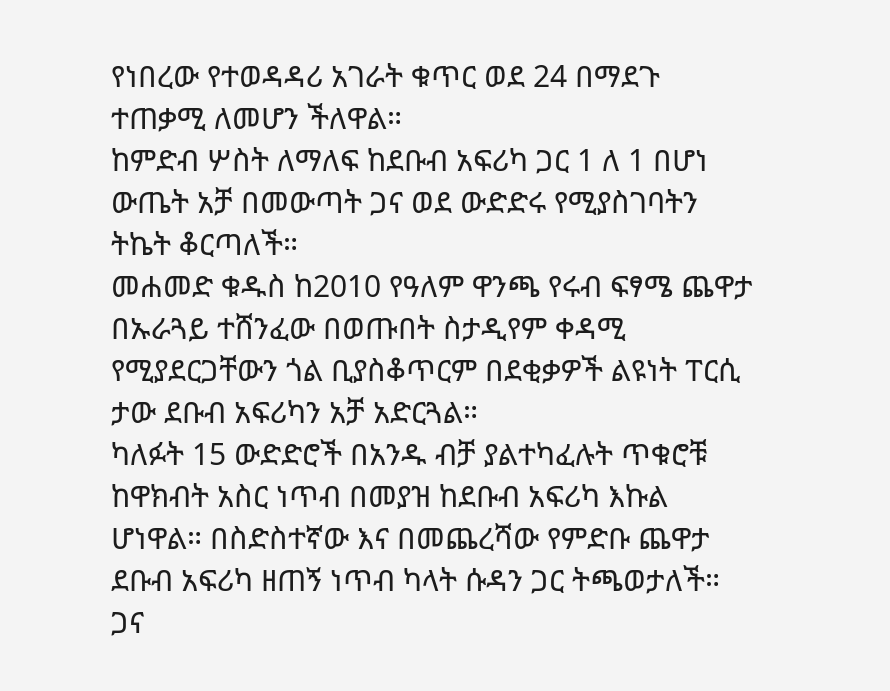የነበረው የተወዳዳሪ አገራት ቁጥር ወደ 24 በማደጉ ተጠቃሚ ለመሆን ችለዋል።
ከምድብ ሦስት ለማለፍ ከደቡብ አፍሪካ ጋር 1 ለ 1 በሆነ ውጤት አቻ በመውጣት ጋና ወደ ውድድሩ የሚያስገባትን ትኬት ቆርጣለች።
መሐመድ ቁዱስ ከ2010 የዓለም ዋንጫ የሩብ ፍፃሜ ጨዋታ በኡራጓይ ተሸንፈው በወጡበት ስታዲየም ቀዳሚ የሚያደርጋቸውን ጎል ቢያስቆጥርም በደቂቃዎች ልዩነት ፐርሲ ታው ደቡብ አፍሪካን አቻ አድርጓል።
ካለፉት 15 ውድድሮች በአንዱ ብቻ ያልተካፈሉት ጥቁሮቹ ከዋክብት አስር ነጥብ በመያዝ ከደቡብ አፍሪካ እኩል ሆነዋል። በስድስተኛው እና በመጨረሻው የምድቡ ጨዋታ ደቡብ አፍሪካ ዘጠኝ ነጥብ ካላት ሱዳን ጋር ትጫወታለች።
ጋና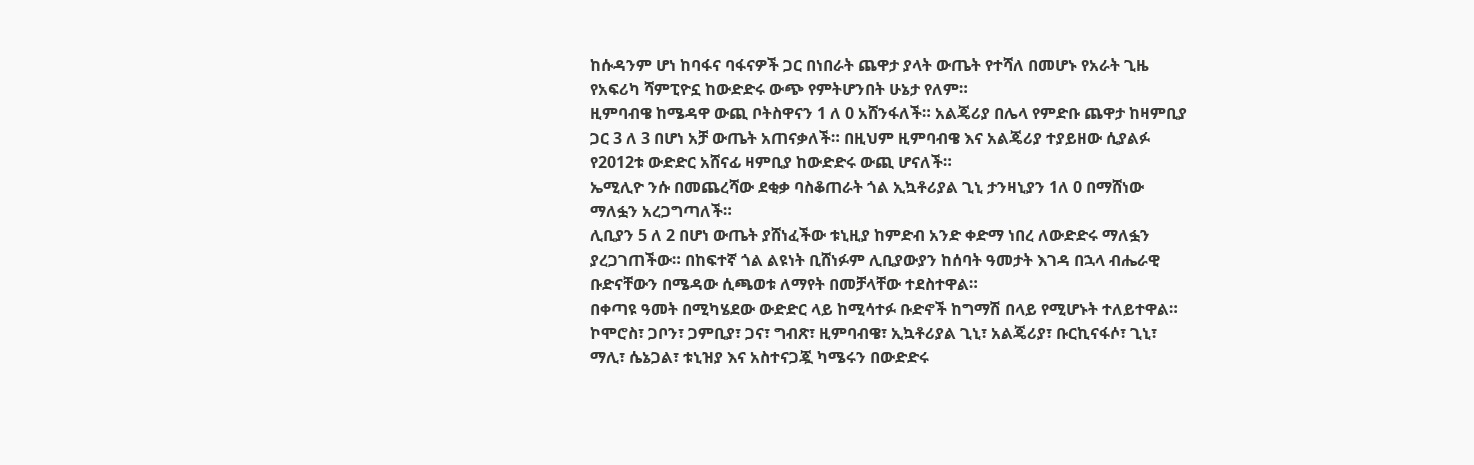ከሱዳንም ሆነ ከባፋና ባፋናዎች ጋር በነበራት ጨዋታ ያላት ውጤት የተሻለ በመሆኑ የአራት ጊዜ የአፍሪካ ሻምፒዮኗ ከውድድሩ ውጭ የምትሆንበት ሁኔታ የለም።
ዚምባብዌ ከሜዳዋ ውጪ ቦትስዋናን 1 ለ 0 አሸንፋለች። አልጄሪያ በሌላ የምድቡ ጨዋታ ከዛምቢያ ጋር 3 ለ 3 በሆነ አቻ ውጤት አጠናቃለች። በዚህም ዚምባብዌ እና አልጄሪያ ተያይዘው ሲያልፉ የ2012ቱ ውድድር አሸናፊ ዛምቢያ ከውድድሩ ውጪ ሆናለች።
ኤሚሊዮ ንሱ በመጨረሻው ደቂቃ ባስቆጠራት ጎል ኢኳቶሪያል ጊኒ ታንዛኒያን 1ለ 0 በማሸነው ማለፏን አረጋግጣለች።
ሊቢያን 5 ለ 2 በሆነ ውጤት ያሸነፈችው ቱኒዚያ ከምድብ አንድ ቀድማ ነበረ ለውድድሩ ማለፏን ያረጋገጠችው። በከፍተኛ ጎል ልዩነት ቢሸነፉም ሊቢያውያን ከሰባት ዓመታት እገዳ በኋላ ብሔራዊ ቡድናቸውን በሜዳው ሲጫወቱ ለማየት በመቻላቸው ተደስተዋል።
በቀጣዩ ዓመት በሚካሄደው ውድድር ላይ ከሚሳተፉ ቡድኖች ከግማሽ በላይ የሚሆኑት ተለይተዋል። ኮሞሮስ፣ ጋቦን፣ ጋምቢያ፣ ጋና፣ ግብጽ፣ ዚምባብዌ፣ ኢኳቶሪያል ጊኒ፣ አልጄሪያ፣ ቡርኪናፋሶ፣ ጊኒ፣ ማሊ፣ ሴኔጋል፣ ቱኒዝያ እና አስተናጋጇ ካሜሩን በውድድሩ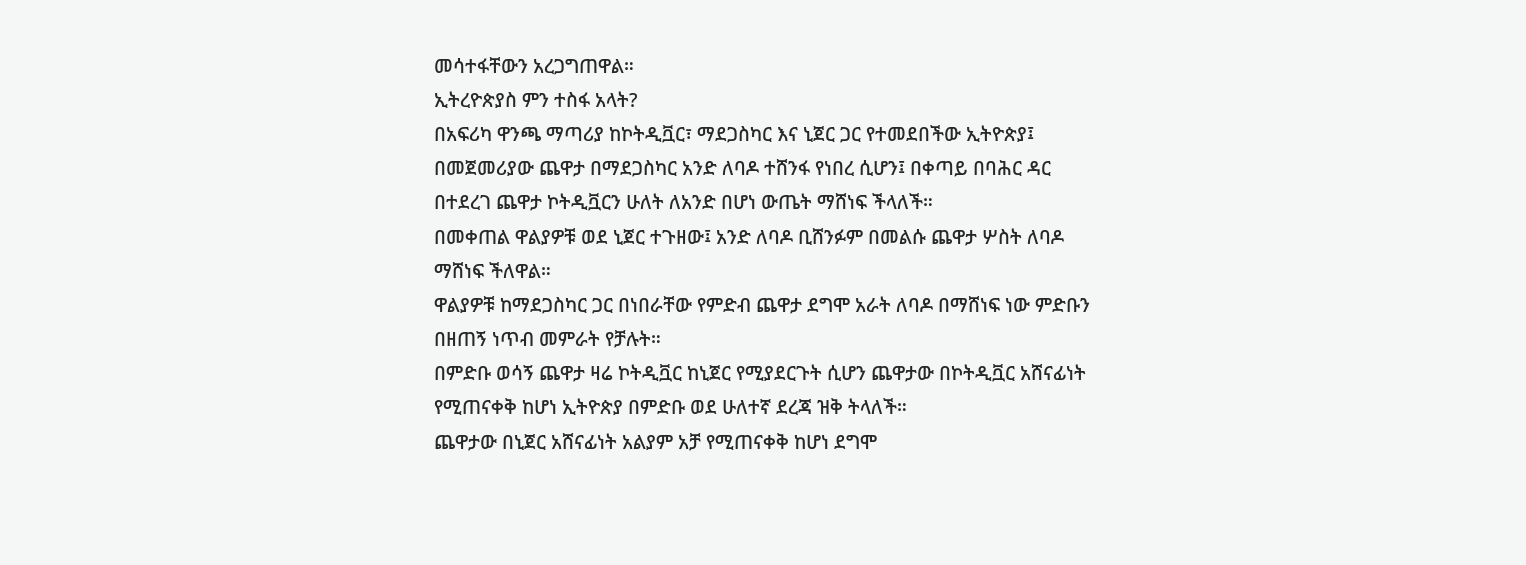መሳተፋቸውን አረጋግጠዋል።
ኢትረዮጵያስ ምን ተስፋ አላት?
በአፍሪካ ዋንጫ ማጣሪያ ከኮትዲቯር፣ ማደጋስካር እና ኒጀር ጋር የተመደበችው ኢትዮጵያ፤ በመጀመሪያው ጨዋታ በማደጋስካር አንድ ለባዶ ተሸንፋ የነበረ ሲሆን፤ በቀጣይ በባሕር ዳር በተደረገ ጨዋታ ኮትዲቯርን ሁለት ለአንድ በሆነ ውጤት ማሸነፍ ችላለች።
በመቀጠል ዋልያዎቹ ወደ ኒጀር ተጉዘው፤ አንድ ለባዶ ቢሸንፉም በመልሱ ጨዋታ ሦስት ለባዶ ማሸነፍ ችለዋል።
ዋልያዎቹ ከማደጋስካር ጋር በነበራቸው የምድብ ጨዋታ ደግሞ አራት ለባዶ በማሸነፍ ነው ምድቡን በዘጠኝ ነጥብ መምራት የቻሉት።
በምድቡ ወሳኝ ጨዋታ ዛሬ ኮትዲቯር ከኒጀር የሚያደርጉት ሲሆን ጨዋታው በኮትዲቯር አሸናፊነት የሚጠናቀቅ ከሆነ ኢትዮጵያ በምድቡ ወደ ሁለተኛ ደረጃ ዝቅ ትላለች።
ጨዋታው በኒጀር አሸናፊነት አልያም አቻ የሚጠናቀቅ ከሆነ ደግሞ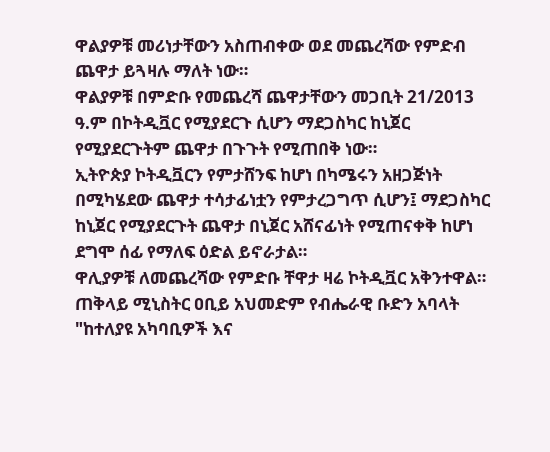ዋልያዎቹ መሪነታቸውን አስጠብቀው ወደ መጨረሻው የምድብ ጨዋታ ይጓዛሉ ማለት ነው።
ዋልያዎቹ በምድቡ የመጨረሻ ጨዋታቸውን መጋቢት 21/2013 ዓ.ም በኮትዲቯር የሚያደርጉ ሲሆን ማደጋስካር ከኒጀር የሚያደርጉትም ጨዋታ በጉጉት የሚጠበቅ ነው።
ኢትዮጵያ ኮትዲቯርን የምታሸንፍ ከሆነ በካሜሩን አዘጋጅነት በሚካሄደው ጨዋታ ተሳታፊነቷን የምታረጋግጥ ሲሆን፤ ማደጋስካር ከኒጀር የሚያደርጉት ጨዋታ በኒጀር አሸናፊነት የሚጠናቀቅ ከሆነ ደግሞ ሰፊ የማለፍ ዕድል ይኖራታል።
ዋሊያዎቹ ለመጨረሻው የምድቡ ቸዋታ ዛሬ ኮትዲቯር አቅንተዋል።
ጠቅላይ ሚኒስትር ዐቢይ አህመድም የብሔራዊ ቡድን አባላት "ከተለያዩ አካባቢዎች እና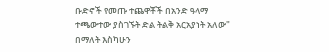ቡድኖች የመጡ ተጨዋቾች በአንድ ዓላማ ተጫውተው ያስገኙት ድል ትልቅ አርአያነት አለው" በማለት እስካሁን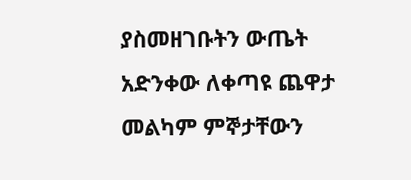ያስመዘገቡትን ውጤት አድንቀው ለቀጣዩ ጨዋታ መልካም ምኞታቸውን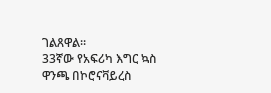ገልጸዋል።
33ኛው የአፍሪካ እግር ኳስ ዋንጫ በኮሮናቫይረስ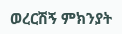ወረርሽኝ ምክንያት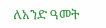ለአንድ ዓመት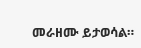መራዘሙ ይታወሳል።